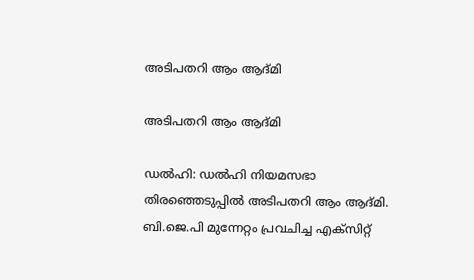അടിപതറി ആം ആദ്മി

അടിപതറി ആം ആദ്മി

ഡല്‍ഹി: ഡല്‍ഹി നിയമസഭാ തിരഞ്ഞെടുപ്പില്‍ അടിപതറി ആം ആദ്മി.  ബി.ജെ.പി മുന്നേറ്റം പ്രവചിച്ച എക്സിറ്റ്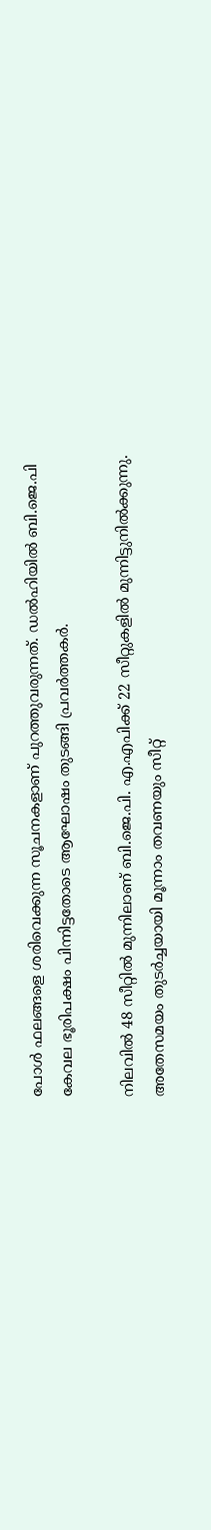പോള്‍ ഫലങ്ങളെ ശരിവെക്കുന്ന സൂചനകളാണ് പുറത്തുവരുന്നത്. ഡല്‍ഹിയില്‍ ബി.ജെ.പി കേവല ഭൂരിപക്ഷം പിന്നിട്ടതോടെ ആഘോഷം തുടങ്ങി പ്രവര്‍ത്തകര്‍.

നിലവില്‍ 48 സീറ്റില്‍ മുന്നിലാണ് ബി.ജെ.പി. എ.എപിക്ക് 22 സീറ്റുകളില്‍ മുന്നിട്ടുനില്‍ക്കുന്നു. അതേസമയം തുടർച്ചയായി മൂന്നാം തവണയും സീറ്റ്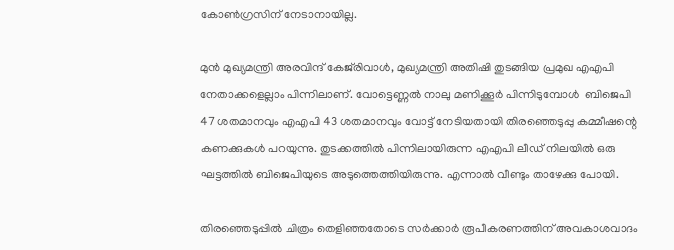കോണ്‍ഗ്രസിന് നേടാനായില്ല.

മുൻ മുഖ്യമന്ത്രി അരവിന്ദ് കേജ്‌രിവാള്‍, മുഖ്യമന്ത്രി അതിഷി തുടങ്ങിയ പ്രമുഖ എഎപി നേതാക്കളെല്ലാം പിന്നിലാണ്. വോട്ടെണ്ണല്‍ നാലു മണിക്കൂർ പിന്നിടുമ്പോൾ  ബിജെപി 47 ശതമാനവും എഎപി 43 ശതമാനവും വോട്ട് നേടിയതായി തിരഞ്ഞെടുപ്പു കമ്മീഷന്റെ കണക്കുകള്‍ പറയുന്നു. തുടക്കത്തില്‍ പിന്നിലായിരുന്ന എഎപി ലീഡ് നിലയില്‍ ഒരു ഘട്ടത്തില്‍ ബിജെപിയുടെ അടുത്തെത്തിയിരുന്നു. എന്നാല്‍ വീണ്ടും താഴേക്കു പോയി.

തിരഞ്ഞെടുപ്പില്‍ ചിത്രം തെളിഞ്ഞതോടെ സര്‍ക്കാര്‍ രൂപീകരണത്തിന് അവകാശവാദം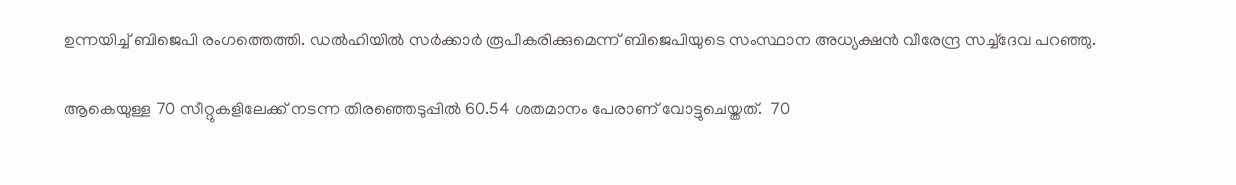ഉന്നയിച്ച്‌ ബിജെപി രംഗത്തെത്തി. ഡല്‍ഹിയില്‍ സര്‍ക്കാര്‍ രൂപീകരിക്കുമെന്ന് ബിജെപിയുടെ സംസ്ഥാന അധ്യക്ഷന്‍ വീരേന്ദ്ര സച്ച്‌ദേവ പറഞ്ഞു.

ആകെയുള്ള 70 സീറ്റുകളിലേക്ക് നടന്ന തിരഞ്ഞെടുപ്പില്‍ 60.54 ശതമാനം പേരാണ് വോട്ടുചെയ്തത്.  70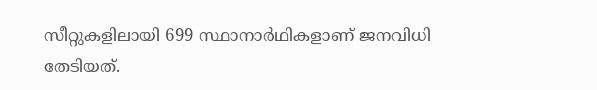സീറ്റുകളിലായി 699 സ്ഥാനാർഥികളാണ് ജനവിധി തേടിയത്.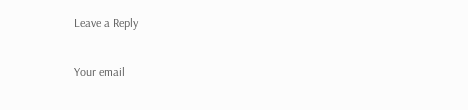Leave a Reply

Your email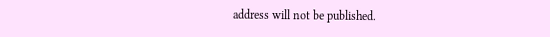address will not be published.